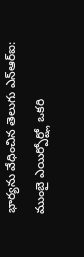భార్యను వేధించిన తెలుగు ఎన్ఆర్ఐ: ముంబై ఎయిర్పోర్ట్లో ఒకరి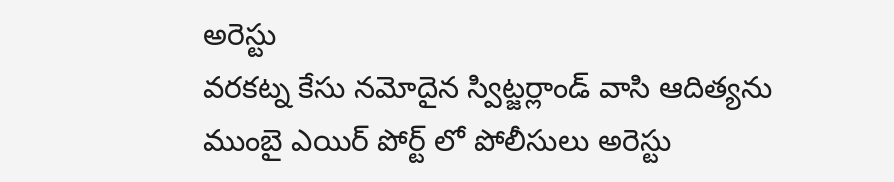అరెస్టు
వరకట్న కేసు నమోదైన స్విట్జర్లాండ్ వాసి ఆదిత్యను ముంబై ఎయిర్ పోర్ట్ లో పోలీసులు అరెస్టు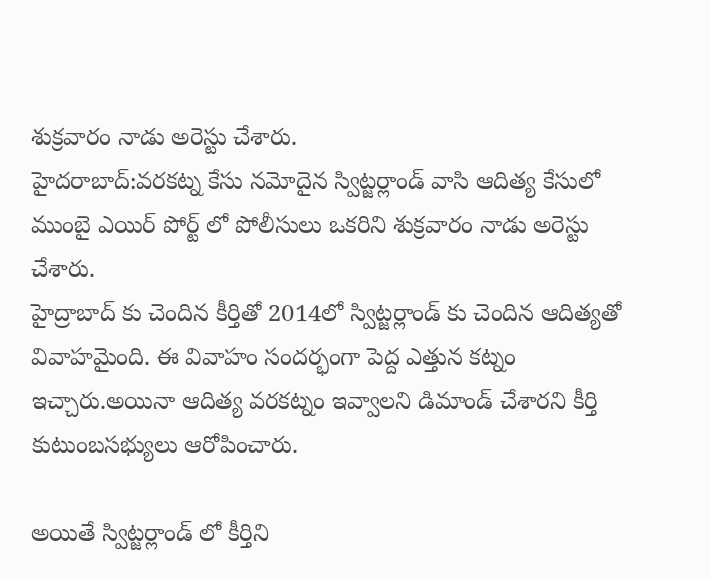శుక్రవారం నాడు అరెస్టు చేశారు.
హైదరాబాద్:వరకట్న కేసు నమోదైన స్విట్జర్లాండ్ వాసి ఆదిత్య కేసులో ముంబై ఎయిర్ పోర్ట్ లో పోలీసులు ఒకరిని శుక్రవారం నాడు అరెస్టు చేశారు.
హైద్రాబాద్ కు చెందిన కీర్తితో 2014లో స్విట్జర్లాండ్ కు చెందిన ఆదిత్యతో వివాహమైంది. ఈ వివాహం సందర్భంగా పెద్ద ఎత్తున కట్నం ఇచ్చారు.అయినా ఆదిత్య వరకట్నం ఇవ్వాలని డిమాండ్ చేశారని కీర్తి కుటుంబసభ్యులు ఆరోపించారు.

అయితే స్విట్జర్లాండ్ లో కీర్తిని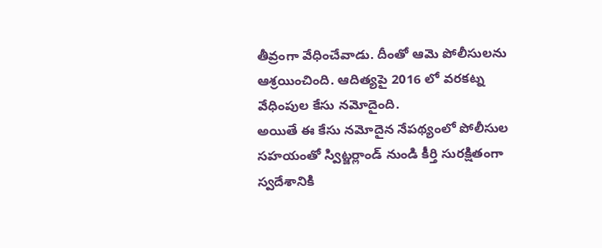తీవ్రంగా వేధించేవాడు. దీంతో ఆమె పోలీసులను ఆశ్రయించింది. ఆదిత్యపై 2016 లో వరకట్న వేధింపుల కేసు నమోదైంది.
అయితే ఈ కేసు నమోదైన నేపథ్యంలో పోలీసుల సహయంతో స్విట్జర్లాండ్ నుండి కీర్తి సురక్షితంగా స్వదేశానికి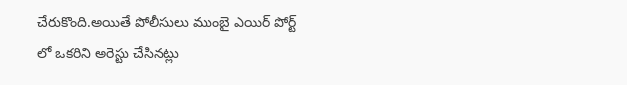చేరుకొంది.అయితే పోలీసులు ముంబై ఎయిర్ పోర్ట్ లో ఒకరిని అరెస్టు చేసినట్లు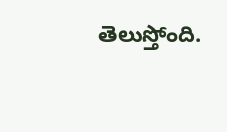తెలుస్తోంది.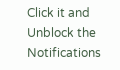Click it and Unblock the Notifications